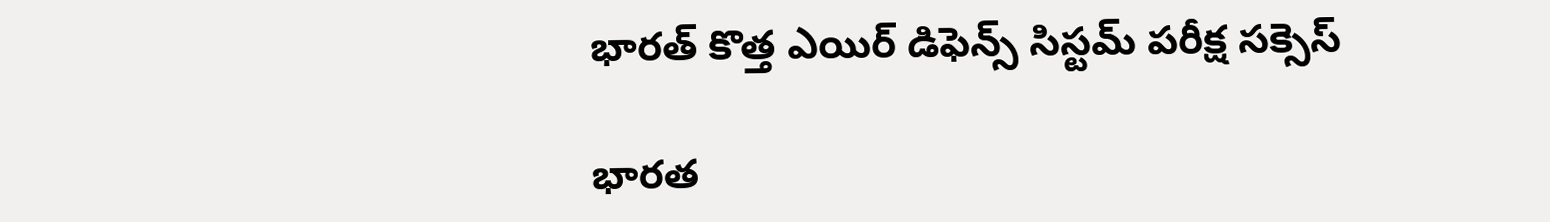భారత్‌ కొత్త ఎయిర్ డిఫెన్స్‌ సిస్టమ్‌ పరీక్ష సక్సెస్

భారత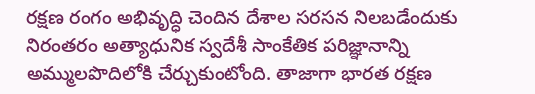రక్షణ రంగం అభివృద్ధి చెందిన దేశాల సరసన నిలబడేందుకు నిరంతరం అత్యాధునిక స్వదేశీ సాంకేతిక పరిజ్ఞానాన్ని అమ్ములపొదిలోకి చేర్చుకుంటోంది. తాజాగా భారత రక్షణ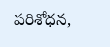పరిశోధన,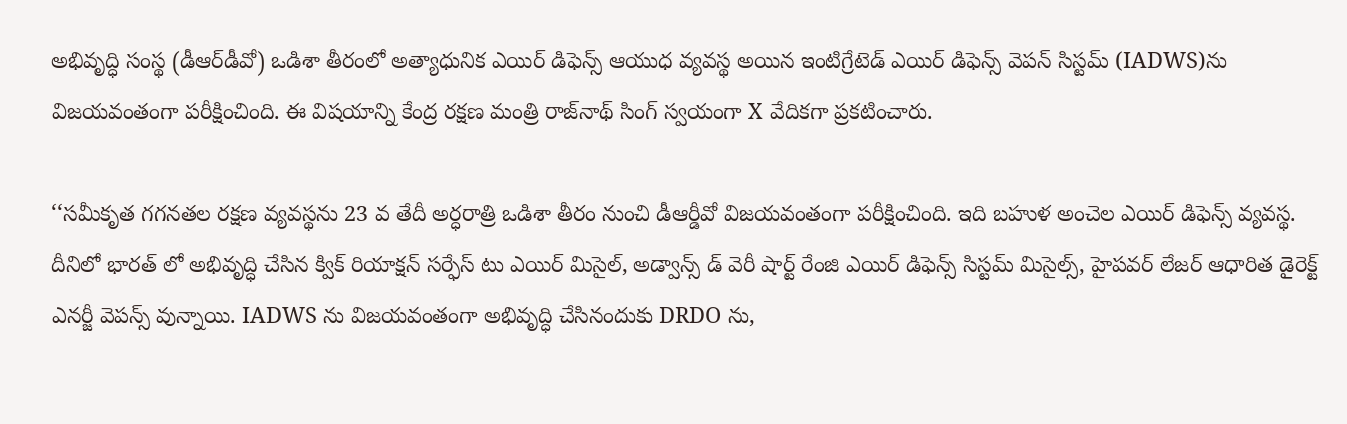అభివృద్ధి సంస్థ (డీఆర్‌డీవో) ఒడిశా తీరంలో అత్యాధునిక ఎయిర్ డిఫెన్స్ ఆయుధ వ్యవస్థ అయిన ఇంటిగ్రేటెడ్ ఎయిర్ డిఫెన్స్ వెపన్ సిస్టమ్‌ (IADWS)ను విజయవంతంగా పరీక్షించింది. ఈ విషయాన్ని కేంద్ర రక్షణ మంత్రి రాజ్‌నాథ్‌ సింగ్ స్వయంగా X వేదికగా ప్రకటించారు.

‘‘సమీకృత గగనతల రక్షణ వ్యవస్థను 23 వ తేదీ అర్ధరాత్రి ఒడిశా తీరం నుంచి డీఆర్డీవో విజయవంతంగా పరీక్షించింది. ఇది బహుళ అంచెల ఎయిర్ డిఫెన్స్ వ్యవస్థ. దీనిలో భారత్ లో అభివృద్ధి చేసిన క్విక్ రియాక్షన్ సర్ఫేస్ టు ఎయిర్ మిసైల్, అడ్వాన్స్ డ్ వెరీ షార్ట్ రేంజి ఎయిర్ డిఫెన్స్ సిస్టమ్ మిసైల్స్, హైపవర్ లేజర్ ఆధారిత డైరెక్ట్ ఎనర్జీ వెపన్స్ వున్నాయి. IADWS ను విజయవంతంగా అభివృద్ధి చేసినందుకు DRDO ను,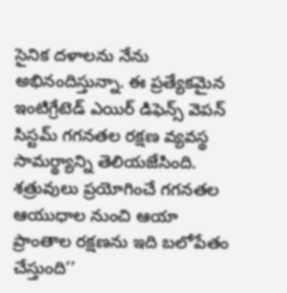సైనిక దళాలను నేను అభినందిస్తున్నా. ఈ ప్రత్యేకమైన ఇంటిగ్రేటెడ్ ఎయిర్ డిఫెన్స్ వెపన్ సిస్టమ్ గగనతల రక్షణ వ్యవస్థ సామర్థ్యాన్ని తెలియజేసింది. శత్రువులు ప్రయోగించే గగనతల ఆయుధాల నుంచి ఆయా ప్రాంతాల రక్షణను ఇది బలోపేతం చేస్తుంది’’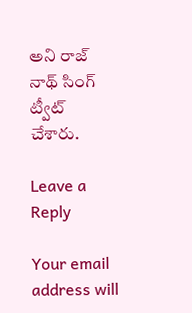అని రాజ్ నాథ్ సింగ్ ట్వీట్ చేశారు.

Leave a Reply

Your email address will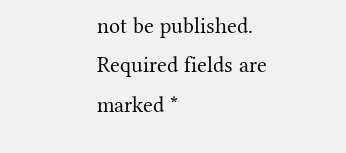not be published. Required fields are marked *